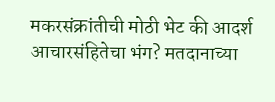मकरसंक्रांतीची मोठी भेट की आदर्श आचारसंहितेचा भंग? मतदानाच्या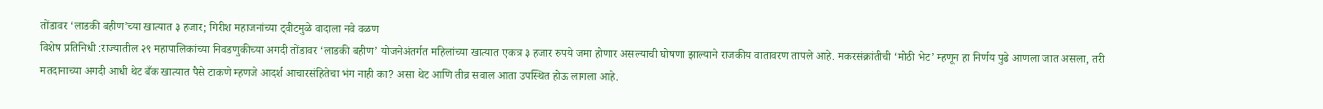तोंडावर ‘लाडकी बहीण’च्या खात्यात ३ हजार; गिरीश महाजनांच्या ट्वीटमुळे वादाला नवे वळण
विशेष प्रतिनिधी :राज्यातील २९ महापालिकांच्या निवडणुकीच्या अगदी तोंडावर ‘लाडकी बहीण’ योजनेअंतर्गत महिलांच्या खात्यात एकत्र ३ हजार रुपये जमा होणार असल्याची घोषणा झाल्याने राजकीय वातावरण तापले आहे. मकरसंक्रांतीची ‘मोठी भेट’ म्हणून हा निर्णय पुढे आणला जात असला, तरी मतदानाच्या अगदी आधी थेट बँक खात्यात पैसे टाकणे म्हणजे आदर्श आचारसंहितेचा भंग नाही का? असा थेट आणि तीव्र सवाल आता उपस्थित होऊ लागला आहे.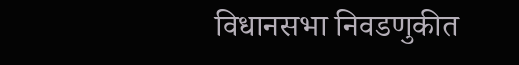विधानसभा निवडणुकीत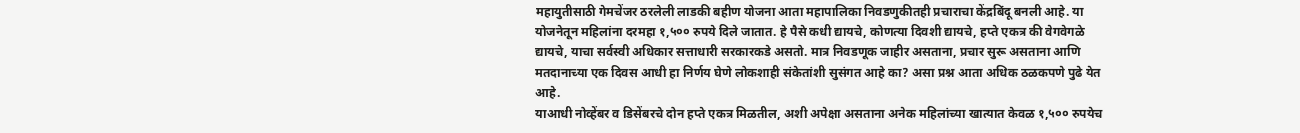महायुतीसाठी गेमचेंजर ठरलेली लाडकी बहीण योजना आता महापालिका निवडणुकीतही प्रचाराचा केंद्रबिंदू बनली आहे. या योजनेतून महिलांना दरमहा १,५०० रुपये दिले जातात. हे पैसे कधी द्यायचे, कोणत्या दिवशी द्यायचे, हप्ते एकत्र की वेगवेगळे द्यायचे, याचा सर्वस्वी अधिकार सत्ताधारी सरकारकडे असतो. मात्र निवडणूक जाहीर असताना, प्रचार सुरू असताना आणि मतदानाच्या एक दिवस आधी हा निर्णय घेणे लोकशाही संकेतांशी सुसंगत आहे का? असा प्रश्न आता अधिक ठळकपणे पुढे येत आहे.
याआधी नोव्हेंबर व डिसेंबरचे दोन हप्ते एकत्र मिळतील, अशी अपेक्षा असताना अनेक महिलांच्या खात्यात केवळ १,५०० रुपयेच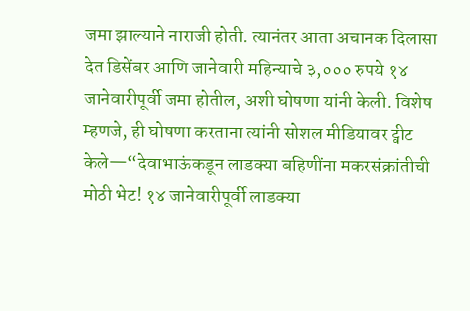जमा झाल्याने नाराजी होती. त्यानंतर आता अचानक दिलासा देत डिसेंबर आणि जानेवारी महिन्याचे ३,००० रुपये १४ जानेवारीपूर्वी जमा होतील, अशी घोषणा यांनी केली. विशेष म्हणजे, ही घोषणा करताना त्यांनी सोशल मीडियावर ट्वीट केले—“देवाभाऊंकडून लाडक्या बहिणींना मकरसंक्रांतीची मोठी भेट! १४ जानेवारीपूर्वी लाडक्या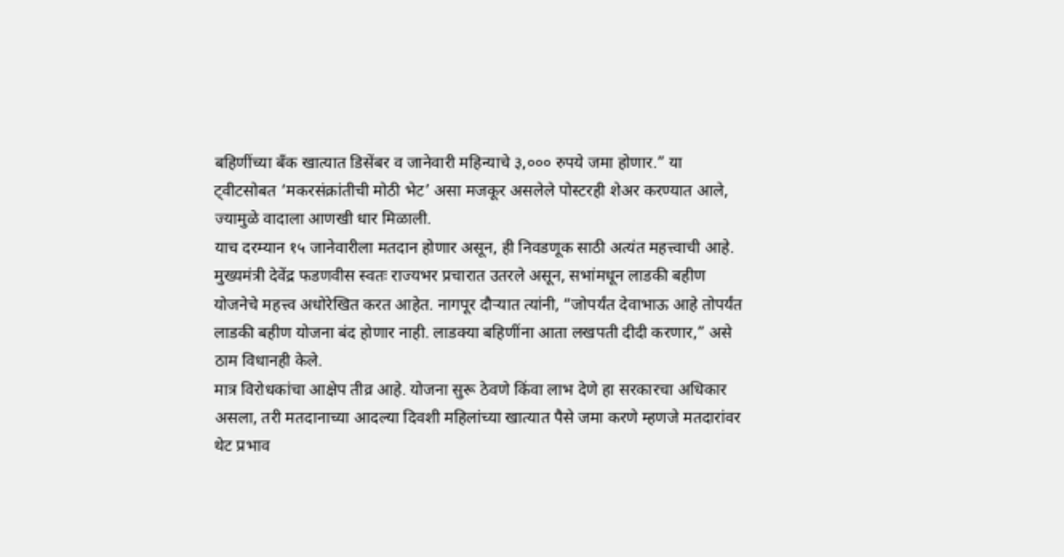बहिणींच्या बँक खात्यात डिसेंबर व जानेवारी महिन्याचे ३,००० रुपये जमा होणार.” या ट्वीटसोबत ‘मकरसंक्रांतीची मोठी भेट’ असा मजकूर असलेले पोस्टरही शेअर करण्यात आले, ज्यामुळे वादाला आणखी धार मिळाली.
याच दरम्यान १५ जानेवारीला मतदान होणार असून, ही निवडणूक साठी अत्यंत महत्त्वाची आहे. मुख्यमंत्री देवेंद्र फडणवीस स्वतः राज्यभर प्रचारात उतरले असून, सभांमधून लाडकी बहीण योजनेचे महत्त्व अधोरेखित करत आहेत. नागपूर दौऱ्यात त्यांनी, “जोपर्यंत देवाभाऊ आहे तोपर्यंत लाडकी बहीण योजना बंद होणार नाही. लाडक्या बहिणींना आता लखपती दीदी करणार,” असे ठाम विधानही केले.
मात्र विरोधकांचा आक्षेप तीव्र आहे. योजना सुरू ठेवणे किंवा लाभ देणे हा सरकारचा अधिकार असला, तरी मतदानाच्या आदल्या दिवशी महिलांच्या खात्यात पैसे जमा करणे म्हणजे मतदारांवर थेट प्रभाव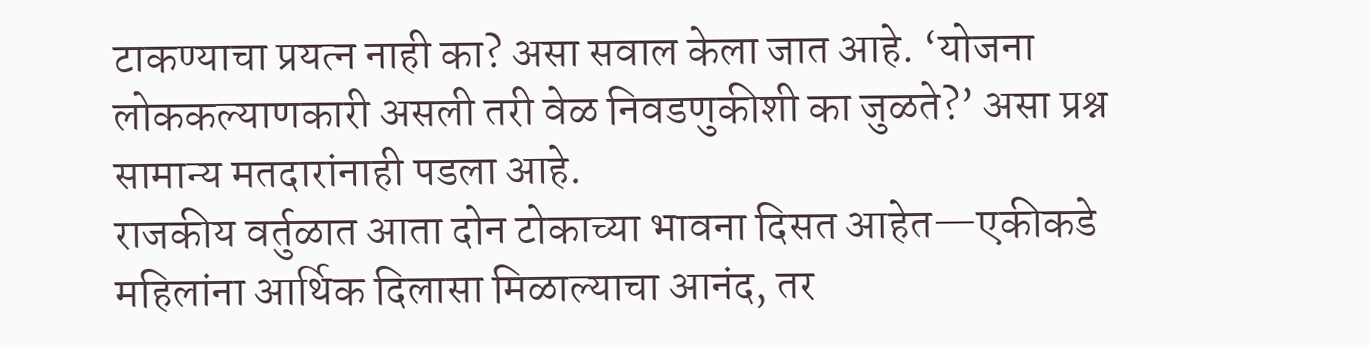टाकण्याचा प्रयत्न नाही का? असा सवाल केला जात आहे. ‘योजना लोककल्याणकारी असली तरी वेळ निवडणुकीशी का जुळते?’ असा प्रश्न सामान्य मतदारांनाही पडला आहे.
राजकीय वर्तुळात आता दोन टोकाच्या भावना दिसत आहेत—एकीकडे महिलांना आर्थिक दिलासा मिळाल्याचा आनंद, तर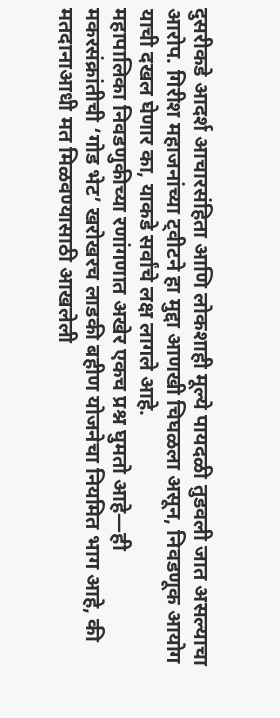दुसरीकडे आदर्श आचारसंहिता आणि लोकशाही मूल्ये पायदळी तुडवली जात असल्याचा आरोप. गिरीश महाजनांच्या ट्वीटने हा मुद्दा आणखी चिघळला असून, निवडणूक आयोग याची दखल घेणार का, याकडे सर्वांचे लक्ष लागले आहे.
महापालिका निवडणुकीच्या रणांगणात अखेर एकच प्रश्न घुमतो आहे—ही मकरसंक्रांतीची ‘गोड भेट’ खरोखरच लाडकी बहीण योजनेचा नियमित भाग आहे, की मतदानाआधी मत मिळवण्यासाठी आखलेली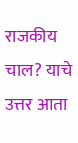राजकीय चाल? याचे उत्तर आता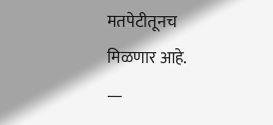मतपेटीतूनच मिळणार आहे.
—